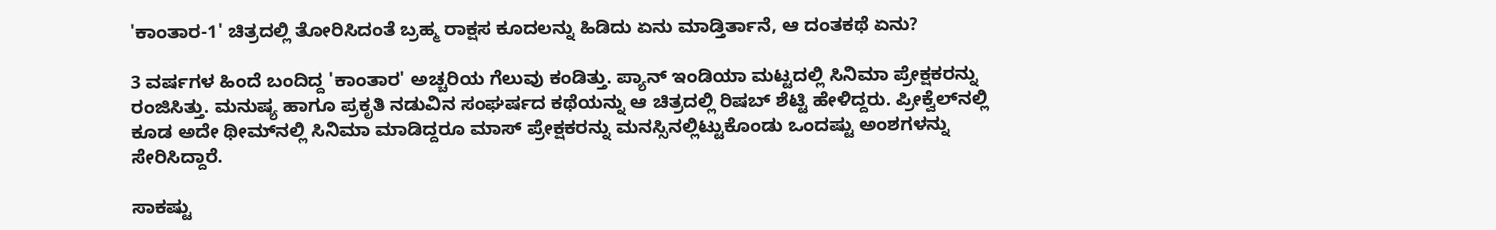'ಕಾಂತಾರ-1' ಚಿತ್ರದಲ್ಲಿ ತೋರಿಸಿದಂತೆ ಬ್ರಹ್ಮ ರಾಕ್ಷಸ ಕೂದಲನ್ನು ಹಿಡಿದು ಏನು ಮಾಡ್ತಿರ್ತಾನೆ, ಆ ದಂತಕಥೆ ಏನು?

3 ವರ್ಷಗಳ ಹಿಂದೆ ಬಂದಿದ್ದ 'ಕಾಂತಾರ' ಅಚ್ಚರಿಯ ಗೆಲುವು ಕಂಡಿತ್ತು. ಪ್ಯಾನ್ ಇಂಡಿಯಾ ಮಟ್ಟದಲ್ಲಿ ಸಿನಿಮಾ ಪ್ರೇಕ್ಷಕರನ್ನು ರಂಜಿಸಿತ್ತು. ಮನುಷ್ಯ ಹಾಗೂ ಪ್ರಕೃತಿ ನಡುವಿನ ಸಂಘರ್ಷದ ಕಥೆಯನ್ನು ಆ ಚಿತ್ರದಲ್ಲಿ ರಿಷಬ್ ಶೆಟ್ಟಿ ಹೇಳಿದ್ದರು. ಪ್ರೀಕ್ವೆಲ್‌ನಲ್ಲಿ ಕೂಡ ಅದೇ ಥೀಮ್‌ನಲ್ಲಿ ಸಿನಿಮಾ ಮಾಡಿದ್ದರೂ ಮಾಸ್ ಪ್ರೇಕ್ಷಕರನ್ನು ಮನಸ್ಸಿನಲ್ಲಿಟ್ಟುಕೊಂಡು ಒಂದಷ್ಟು ಅಂಶಗಳನ್ನು ಸೇರಿಸಿದ್ದಾರೆ.

ಸಾಕಷ್ಟು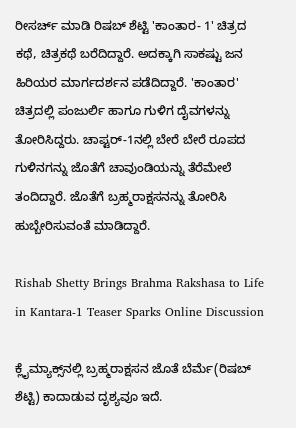ರೀಸರ್ಚ್ ಮಾಡಿ ರಿಷಬ್ ಶೆಟ್ಟಿ 'ಕಾಂತಾರ- 1' ಚಿತ್ರದ ಕಥೆ, ಚಿತ್ರಕಥೆ ಬರೆದಿದ್ದಾರೆ. ಅದಕ್ಕಾಗಿ ಸಾಕಷ್ಟು ಜನ ಹಿರಿಯರ ಮಾರ್ಗದರ್ಶನ ಪಡೆದಿದ್ದಾರೆ. 'ಕಾಂತಾರ' ಚಿತ್ರದಲ್ಲಿ ಪಂಜುರ್ಲಿ ಹಾಗೂ ಗುಳಿಗ ದೈವಗಳನ್ನು ತೋರಿಸಿದ್ದರು. ಚಾಪ್ಟರ್‌-1ನಲ್ಲಿ ಬೇರೆ ಬೇರೆ ರೂಪದ ಗುಳಿನಗನ್ನು ಜೊತೆಗೆ ಚಾವುಂಡಿಯನ್ನು ತೆರೆಮೇಲೆ ತಂದಿದ್ದಾರೆ. ಜೊತೆಗೆ ಬ್ರಹ್ಮರಾಕ್ಷಸನನ್ನು ತೋರಿಸಿ ಹುಬ್ಬೇರಿಸುವಂತೆ ಮಾಡಿದ್ದಾರೆ.

Rishab Shetty Brings Brahma Rakshasa to Life in Kantara-1 Teaser Sparks Online Discussion

ಕ್ಲೈಮ್ಯಾಕ್ಸ್‌ನಲ್ಲಿ ಬ್ರಹ್ಮರಾಕ್ಷಸನ ಜೊತೆ ಬೆರ್ಮೆ(ರಿಷಬ್ ಶೆಟ್ಟಿ) ಕಾದಾಡುವ ದೃಶ್ಯವೂ ಇದೆ.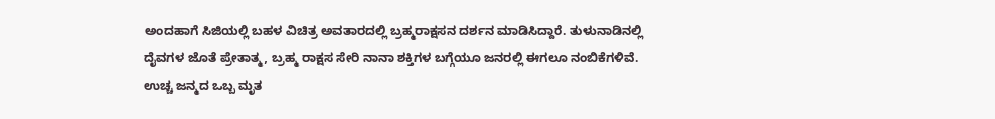ಅಂದಹಾಗೆ ಸಿಜಿಯಲ್ಲಿ ಬಹಳ ವಿಚಿತ್ರ ಅವತಾರದಲ್ಲಿ ಬ್ರಹ್ಮರಾಕ್ಷಸನ ದರ್ಶನ ಮಾಡಿಸಿದ್ದಾರೆ. ತುಳುನಾಡಿನಲ್ಲಿ ದೈವಗಳ ಜೊತೆ ಪ್ರೇತಾತ್ಮ, ಬ್ರಹ್ಮ ರಾಕ್ಷಸ ಸೇರಿ ನಾನಾ ಶಕ್ತಿಗಳ ಬಗ್ಗೆಯೂ ಜನರಲ್ಲಿ ಈಗಲೂ ನಂಬಿಕೆಗಳಿವೆ. ಉಚ್ಚ ಜನ್ಮದ ಒಬ್ಬ ಮೃತ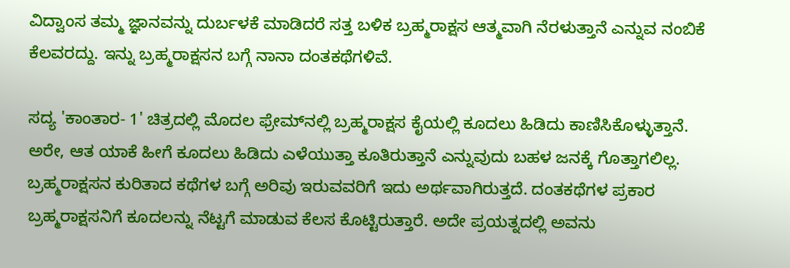ವಿದ್ವಾಂಸ ತಮ್ಮ ಜ್ಞಾನವನ್ನು ದುರ್ಬಳಕೆ ಮಾಡಿದರೆ ಸತ್ತ ಬಳಿಕ ಬ್ರಹ್ಮರಾಕ್ಷಸ ಆತ್ಮವಾಗಿ ನೆರಳುತ್ತಾನೆ ಎನ್ನುವ ನಂಬಿಕೆ ಕೆಲವರದ್ದು. ಇನ್ನು ಬ್ರಹ್ಮರಾಕ್ಷಸನ ಬಗ್ಗೆ ನಾನಾ ದಂತಕಥೆಗಳಿವೆ.

ಸದ್ಯ 'ಕಾಂತಾರ- 1' ಚಿತ್ರದಲ್ಲಿ ಮೊದಲ ಫ್ರೇಮ್‌ನಲ್ಲಿ ಬ್ರಹ್ಮರಾಕ್ಷಸ ಕೈಯಲ್ಲಿ ಕೂದಲು ಹಿಡಿದು ಕಾಣಿಸಿಕೊಳ್ಳುತ್ತಾನೆ. ಅರೇ, ಆತ ಯಾಕೆ ಹೀಗೆ ಕೂದಲು ಹಿಡಿದು ಎಳೆಯುತ್ತಾ ಕೂತಿರುತ್ತಾನೆ ಎನ್ನುವುದು ಬಹಳ ಜನಕ್ಕೆ ಗೊತ್ತಾಗಲಿಲ್ಲ. ಬ್ರಹ್ಮರಾಕ್ಷಸನ ಕುರಿತಾದ ಕಥೆಗಳ ಬಗ್ಗೆ ಅರಿವು ಇರುವವರಿಗೆ ಇದು ಅರ್ಥವಾಗಿರುತ್ತದೆ. ದಂತಕಥೆಗಳ ಪ್ರಕಾರ ಬ್ರಹ್ಮರಾಕ್ಷಸನಿಗೆ ಕೂದಲನ್ನು ನೆಟ್ಟಗೆ ಮಾಡುವ ಕೆಲಸ ಕೊಟ್ಟಿರುತ್ತಾರೆ. ಅದೇ ಪ್ರಯತ್ನದಲ್ಲಿ ಅವನು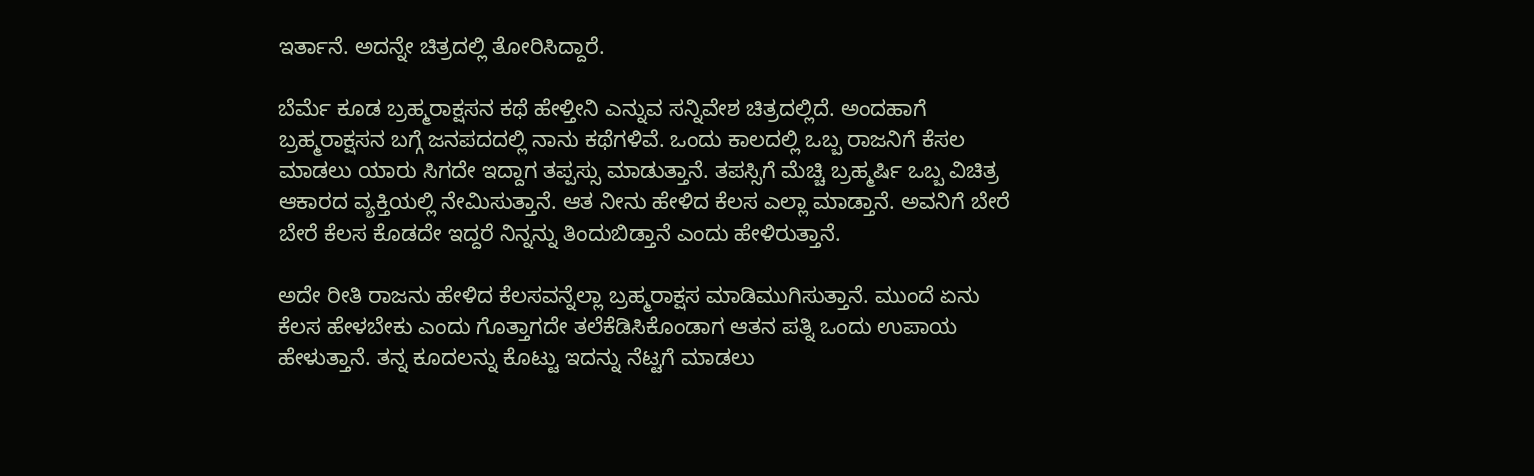ಇರ್ತಾನೆ. ಅದನ್ನೇ ಚಿತ್ರದಲ್ಲಿ ತೋರಿಸಿದ್ದಾರೆ.

ಬೆರ್ಮೆ ಕೂಡ ಬ್ರಹ್ಮರಾಕ್ಷಸನ ಕಥೆ ಹೇಳ್ತೀನಿ ಎನ್ನುವ ಸನ್ನಿವೇಶ ಚಿತ್ರದಲ್ಲಿದೆ. ಅಂದಹಾಗೆ ಬ್ರಹ್ಮರಾಕ್ಷಸನ ಬಗ್ಗೆ ಜನಪದದಲ್ಲಿ ನಾನು ಕಥೆಗಳಿವೆ. ಒಂದು ಕಾಲದಲ್ಲಿ ಒಬ್ಬ ರಾಜನಿಗೆ ಕೆಸಲ ಮಾಡಲು ಯಾರು ಸಿಗದೇ ಇದ್ದಾಗ ತಪ್ಪಸ್ಸು ಮಾಡುತ್ತಾನೆ. ತಪಸ್ಸಿಗೆ ಮೆಚ್ಚಿ ಬ್ರಹ್ಮರ್ಷಿ ಒಬ್ಬ ವಿಚಿತ್ರ ಆಕಾರದ ವ್ಯಕ್ತಿಯಲ್ಲಿ ನೇಮಿಸುತ್ತಾನೆ. ಆತ ನೀನು ಹೇಳಿದ ಕೆಲಸ ಎಲ್ಲಾ ಮಾಡ್ತಾನೆ. ಅವನಿಗೆ ಬೇರೆ ಬೇರೆ ಕೆಲಸ ಕೊಡದೇ ಇದ್ದರೆ ನಿನ್ನನ್ನು ತಿಂದುಬಿಡ್ತಾನೆ ಎಂದು ಹೇಳಿರುತ್ತಾನೆ.

ಅದೇ ರೀತಿ ರಾಜನು ಹೇಳಿದ ಕೆಲಸವನ್ನೆಲ್ಲಾ ಬ್ರಹ್ಮರಾಕ್ಷಸ ಮಾಡಿಮುಗಿಸುತ್ತಾನೆ. ಮುಂದೆ ಏನು ಕೆಲಸ ಹೇಳಬೇಕು ಎಂದು ಗೊತ್ತಾಗದೇ ತಲೆಕೆಡಿಸಿಕೊಂಡಾಗ ಆತನ ಪತ್ನಿ ಒಂದು ಉಪಾಯ ಹೇಳುತ್ತಾನೆ. ತನ್ನ ಕೂದಲನ್ನು ಕೊಟ್ಟು ಇದನ್ನು ನೆಟ್ಟಗೆ ಮಾಡಲು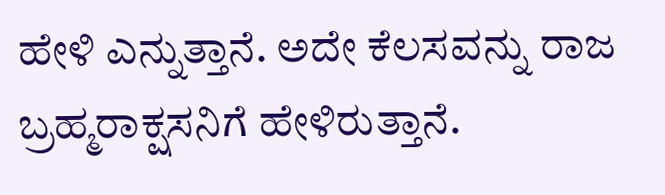ಹೇಳಿ ಎನ್ನುತ್ತಾನೆ. ಅದೇ ಕೆಲಸವನ್ನು ರಾಜ ಬ್ರಹ್ಮರಾಕ್ಷಸನಿಗೆ ಹೇಳಿರುತ್ತಾನೆ.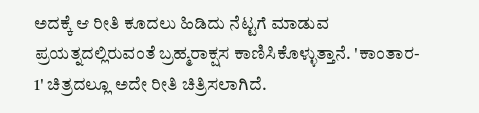ಅದಕ್ಕೆ ಆ ರೀತಿ ಕೂದಲು ಹಿಡಿದು ನೆಟ್ಟಗೆ ಮಾಡುವ ಪ್ರಯತ್ನದಲ್ಲಿರುವಂತೆ ಬ್ರಹ್ಮರಾಕ್ಷಸ ಕಾಣಿಸಿಕೊಳ್ಳುತ್ತಾನೆ. 'ಕಾಂತಾರ- 1' ಚಿತ್ರದಲ್ಲೂ ಅದೇ ರೀತಿ ಚಿತ್ರಿಸಲಾಗಿದೆ.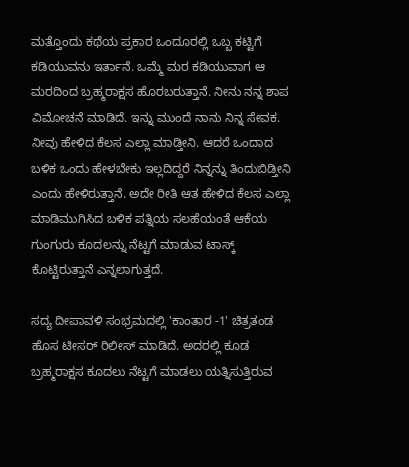ಮತ್ತೊಂದು ಕಥೆಯ ಪ್ರಕಾರ ಒಂದೂರಲ್ಲಿ ಒಬ್ಬ ಕಟ್ಟಿಗೆ ಕಡಿಯುವನು ಇರ್ತಾನೆ. ಒಮ್ಮೆ ಮರ ಕಡಿಯುವಾಗ ಆ ಮರದಿಂದ ಬ್ರಹ್ಮರಾಕ್ಷಸ ಹೊರಬರುತ್ತಾನೆ. ನೀನು ನನ್ನ ಶಾಪ ವಿಮೋಚನೆ ಮಾಡಿದೆ. ಇನ್ನು ಮುಂದೆ ನಾನು ನಿನ್ನ ಸೇವಕ. ನೀವು ಹೇಳಿದ ಕೆಲಸ ಎಲ್ಲಾ ಮಾಡ್ತೀನಿ. ಆದರೆ ಒಂದಾದ ಬಳಿಕ ಒಂದು ಹೇಳಬೇಕು ಇಲ್ಲದಿದ್ದರೆ ನಿನ್ನನ್ನು ತಿಂದುಬಿಡ್ತೀನಿ ಎಂದು ಹೇಳಿರುತ್ತಾನೆ. ಅದೇ ರೀತಿ ಆತ ಹೇಳಿದ ಕೆಲಸ ಎಲ್ಲಾ ಮಾಡಿಮುಗಿಸಿದ ಬಳಿಕ ಪತ್ನಿಯ ಸಲಹೆಯಂತೆ ಆಕೆಯ ಗುಂಗುರು ಕೂದಲನ್ನು ನೆಟ್ಟಗೆ ಮಾಡುವ ಟಾಸ್ಕ್‌ ಕೊಟ್ಟಿರುತ್ತಾನೆ ಎನ್ನಲಾಗುತ್ತದೆ.

ಸದ್ಯ ದೀಪಾವಳಿ ಸಂಭ್ರಮದಲ್ಲಿ 'ಕಾಂತಾರ -1' ಚಿತ್ರತಂಡ ಹೊಸ ಟೀಸರ್ ರಿಲೀಸ್ ಮಾಡಿದೆ. ಅದರಲ್ಲಿ ಕೂಡ ಬ್ರಹ್ಮರಾಕ್ಷಸ ಕೂದಲು ನೆಟ್ಟಗೆ ಮಾಡಲು ಯತ್ನಿಸುತ್ತಿರುವ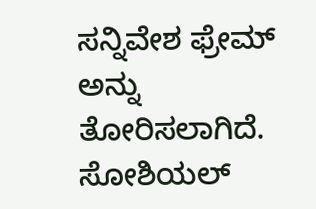ಸನ್ನಿವೇಶ ಫ್ರೇಮ್‌ ಅನ್ನು ತೋರಿಸಲಾಗಿದೆ. ಸೋಶಿಯಲ್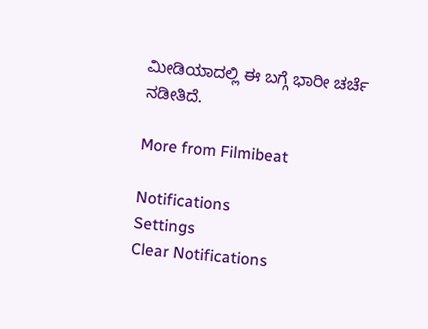ಮೀಡಿಯಾದಲ್ಲಿ ಈ ಬಗ್ಗೆ ಭಾರೀ ಚರ್ಚೆ ನಡೀತಿದೆ.

More from Filmibeat

Notifications
Settings
Clear Notifications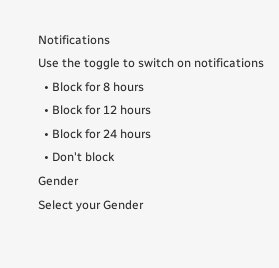Notifications
Use the toggle to switch on notifications
  • Block for 8 hours
  • Block for 12 hours
  • Block for 24 hours
  • Don't block
Gender
Select your Gender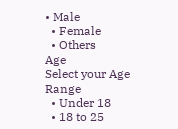• Male
  • Female
  • Others
Age
Select your Age Range
  • Under 18
  • 18 to 25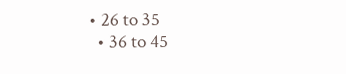• 26 to 35
  • 36 to 45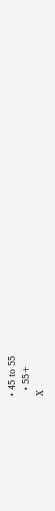• 45 to 55
  • 55+
X